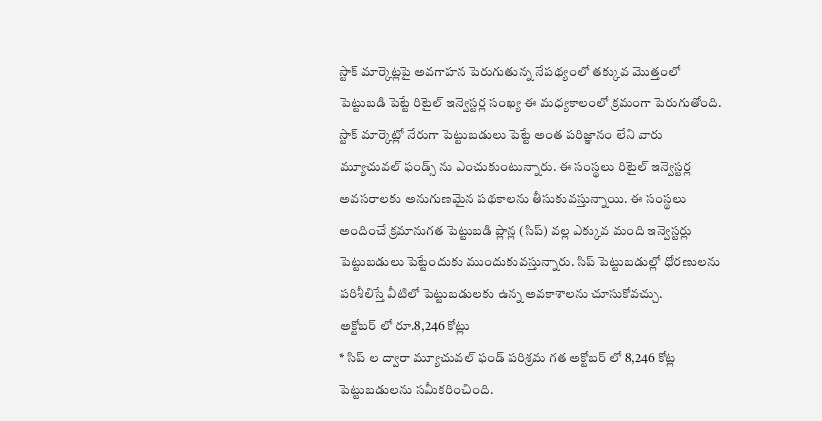స్టాక్ మార్కెట్లపై అవగాహన పెరుగుతున్న నేపథ్యంలో తక్కువ మొత్తంలో పెట్టుబడి పెట్టే రిటైల్ ఇన్వెస్టర్ల సంఖ్య ఈ మధ్యకాలంలో క్రమంగా పెరుగుతోంది. స్టాక్ మార్కెట్లో నేరుగా పెట్టుబడులు పెట్టే అంత పరిజ్ఞానం లేని వారు మ్యూచువల్ ఫండ్స్ ను ఎంచుకుంటున్నారు. ఈ సంస్థలు రిటైల్ ఇన్వెస్టర్ల అవసరాలకు అనుగుణమైన పథకాలను తీసుకువస్తున్నాయి. ఈ సంస్థలు అందించే క్రమానుగత పెట్టుబడి ప్లాన్ల (సిప్) వల్ల ఎక్కువ మంది ఇన్వెస్టర్లు పెట్టుబడులు పెట్టేందుకు ముందుకువస్తున్నారు. సిప్ పెట్టుబడుల్లో ధోరణులను పరిశీలిస్తే వీటిలో పెట్టుబడులకు ఉన్న అవకాశాలను చూసుకోవచ్చు.
అక్టోబర్ లో రూ.8,246 కోట్లు
* సిప్ ల ద్వారా మ్యూచువల్ ఫండ్ పరిశ్రమ గత అక్టోబర్ లో 8,246 కోట్ల పెట్టుబడులను సమీకరించింది.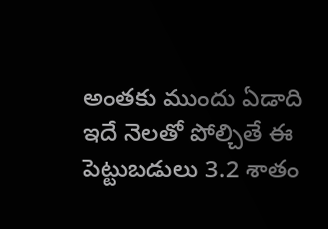అంతకు ముందు ఏడాది ఇదే నెలతో పోల్చితే ఈ పెట్టుబడులు 3.2 శాతం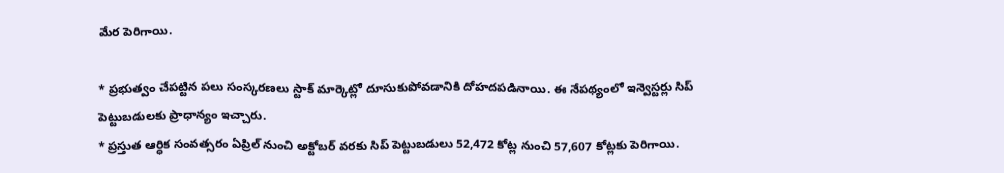మేర పెరిగాయి.

* ప్రభుత్వం చేపట్టిన పలు సంస్కరణలు స్టాక్ మార్కెట్లో దూసుకుపోవడానికి దోహదపడినాయి. ఈ నేపథ్యంలో ఇన్వెస్టర్లు సిప్ పెట్టుబడులకు ప్రాధాన్యం ఇచ్చారు.
* ప్రస్తుత ఆర్ధిక సంవత్సరం ఏప్రిల్ నుంచి అక్టోబర్ వరకు సిప్ పెట్టుబడులు 52,472 కోట్ల నుంచి 57,607 కోట్లకు పెరిగాయి.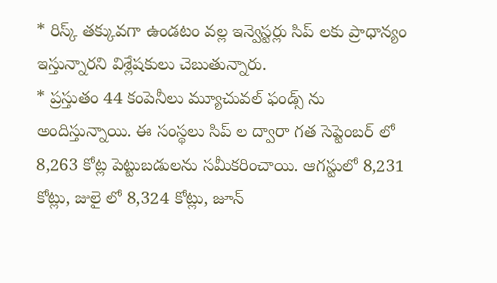* రిస్క్ తక్కువగా ఉండటం వల్ల ఇన్వెస్టర్లు సిప్ లకు ప్రాధాన్యం ఇస్తున్నారని విశ్లేషకులు చెబుతున్నారు.
* ప్రస్తుతం 44 కంపెనీలు మ్యూచువల్ ఫండ్స్ ను అందిస్తున్నాయి. ఈ సంస్థలు సిప్ ల ద్వారా గత సెప్టెంబర్ లో 8,263 కోట్ల పెట్టుబడులను సమీకరించాయి. ఆగస్టులో 8,231 కోట్లు, జులై లో 8,324 కోట్లు, జూన్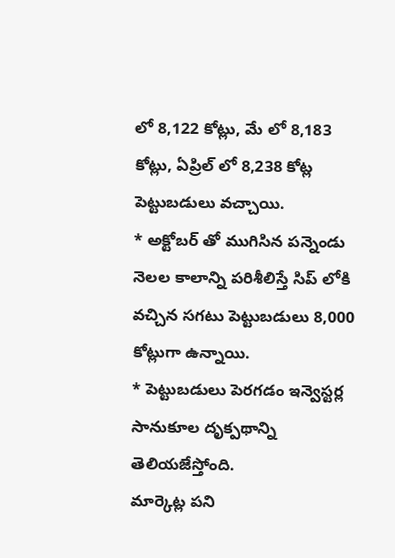లో 8,122 కోట్లు, మే లో 8,183 కోట్లు, ఏప్రిల్ లో 8,238 కోట్ల పెట్టుబడులు వచ్చాయి.
* అక్టోబర్ తో ముగిసిన పన్నెండు నెలల కాలాన్ని పరిశీలిస్తే సిప్ లోకి వచ్చిన సగటు పెట్టుబడులు 8,000 కోట్లుగా ఉన్నాయి.
* పెట్టుబడులు పెరగడం ఇన్వెస్టర్ల సానుకూల దృక్పథాన్ని తెలియజేస్తోంది.
మార్కెట్ల పని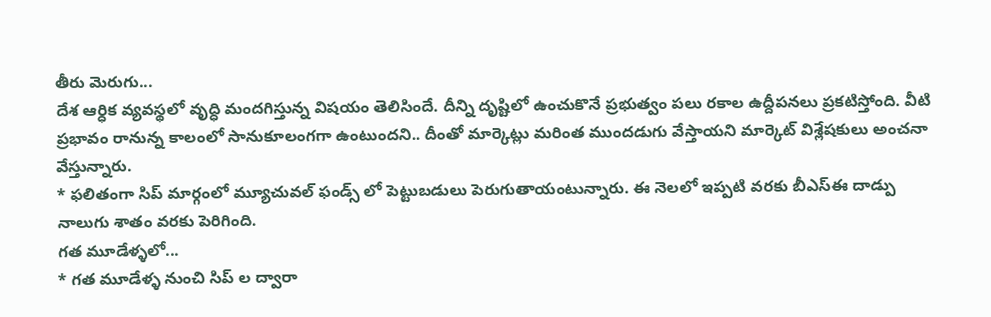తీరు మెరుగు...
దేశ ఆర్ధిక వ్యవస్థలో వృద్ధి మందగిస్తున్న విషయం తెలిసిందే. దీన్ని దృష్టిలో ఉంచుకొనే ప్రభుత్వం పలు రకాల ఉద్దీపనలు ప్రకటిస్తోంది. వీటి ప్రభావం రానున్న కాలంలో సానుకూలంగగా ఉంటుందని.. దీంతో మార్కెట్లు మరింత ముందడుగు వేస్తాయని మార్కెట్ విశ్లేషకులు అంచనా వేస్తున్నారు.
* ఫలితంగా సిప్ మార్గంలో మ్యూచువల్ ఫండ్స్ లో పెట్టుబడులు పెరుగుతాయంటున్నారు. ఈ నెలలో ఇప్పటి వరకు బీఎస్ఈ దాడ్పు నాలుగు శాతం వరకు పెరిగింది.
గత మూడేళ్ళలో...
* గత మూడేళ్ళ నుంచి సిప్ ల ద్వారా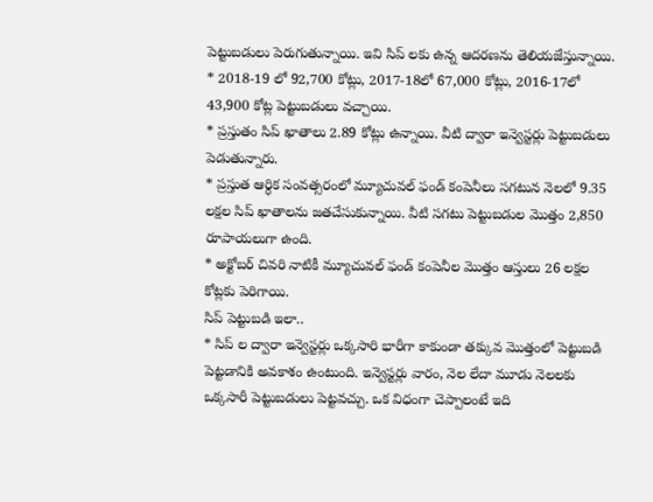పెట్టుబడులు పెరుగుతున్నాయి. ఇవి సిప్ లకు ఉన్న ఆదరణను తెలియజేస్తున్నాయి.
* 2018-19 లో 92,700 కోట్లు, 2017-18లో 67,000 కోట్లు, 2016-17లో 43,900 కోట్ల పెట్టుబడులు వచ్చాయి.
* ప్రస్తుతం సిప్ ఖాతాలు 2.89 కోట్లు ఉన్నాయి. వీటి ద్వారా ఇన్వెస్టర్లు పెట్టుబడులు పెడుతున్నారు.
* ప్రస్తుత ఆర్ధిక సంవత్సరంలో మ్యూచువల్ ఫండ్ కంపెనీలు సగటున నెలలో 9.35 లక్షల సిప్ ఖాతాలను జతచేసుకున్నాయి. వీటి సగటు పెట్టుబడుల మొత్తం 2,850 రూపాయలుగా ఉంది.
* అక్టోబర్ చివరి నాటికీ మ్యూచువల్ ఫండ్ కంపెనీల మొత్తం ఆస్తులు 26 లక్షల కోట్లకు పెరిగాయి.
సిప్ పెట్టుబడి ఇలా..
* సిప్ ల ద్వారా ఇన్వెస్టర్లు ఒక్కసారి భారీగా కాకుండా తక్కువ మొత్తంలో పెట్టుబడి పెట్టడానికి అవకాశం ఉంటుంది. ఇన్వెస్టర్లు వారం, నెల లేదా మూడు నెలలకు ఒక్కసారీ పెట్టుబడులు పెట్టవచ్చు. ఒక విధంగా చెప్పాలంటే ఇది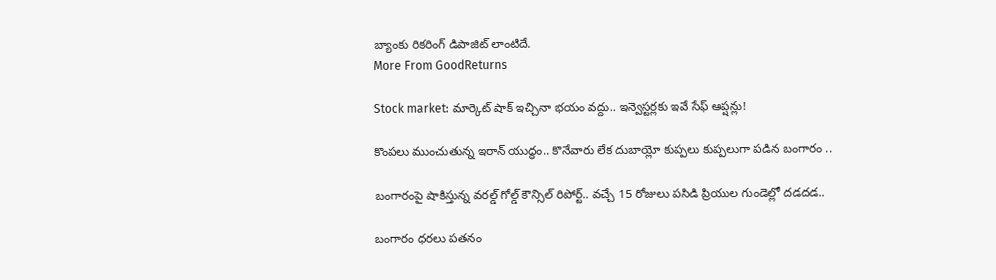బ్యాంకు రికరింగ్ డిపాజిట్ లాంటిదే.
More From GoodReturns

Stock market: మార్కెట్ షాక్ ఇచ్చినా భయం వద్దు.. ఇన్వెస్టర్లకు ఇవే సేఫ్ ఆప్షన్లు!

కొంపలు ముంచుతున్న ఇరాన్ యుద్ధం.. కొనేవారు లేక దుబాయ్లో కుప్పలు కుప్పలుగా పడిన బంగారం ..

బంగారంపై షాకిస్తున్న వరల్డ్ గోల్డ్ కౌన్సిల్ రిపోర్ట్.. వచ్చే 15 రోజులు పసిడి ప్రియుల గుండెల్లో దడదడ..

బంగారం ధరలు పతనం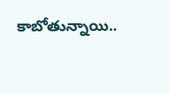కాబోతున్నాయి..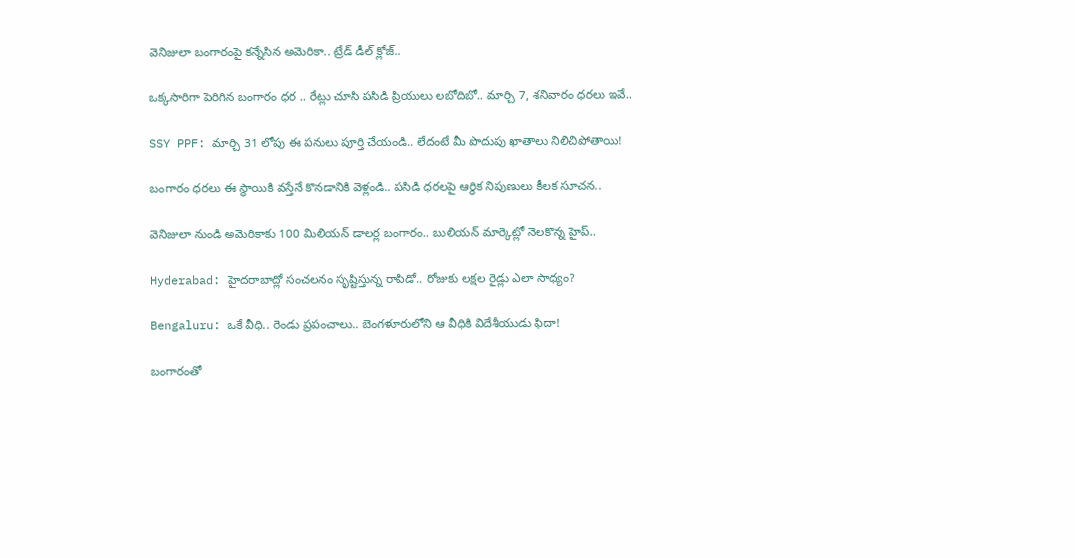వెనిజులా బంగారంపై కన్నేసిన అమెరికా.. ట్రేడ్ డీల్ క్లోజ్..

ఒక్కసారిగా పెరిగిన బంగారం ధర .. రేట్లు చూసి పసిడి ప్రియులు లబోదిబో.. మార్చి 7, శనివారం ధరలు ఇవే..

SSY PPF: మార్చి 31 లోపు ఈ పనులు పూర్తి చేయండి.. లేదంటే మీ పొదుపు ఖాతాలు నిలిచిపోతాయి!

బంగారం ధరలు ఈ స్థాయికి వస్తేనే కొనడానికి వెళ్లండి.. పసిడి ధరలపై ఆర్థిక నిపుణులు కీలక సూచన..

వెనిజులా నుండి అమెరికాకు 100 మిలియన్ డాలర్ల బంగారం.. బులియన్ మార్కెట్లో నెలకొన్న హైప్..

Hyderabad: హైదరాబాద్లో సంచలనం సృష్టిస్తున్న రాపిడో.. రోజుకు లక్షల రైడ్లు ఎలా సాధ్యం?

Bengaluru: ఒకే వీధి.. రెండు ప్రపంచాలు.. బెంగళూరులోని ఆ వీధికి విదేశీయుడు ఫిదా!

బంగారంతో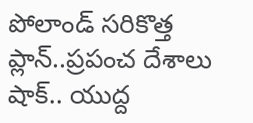పోలాండ్ సరికొత్త ప్లాన్..ప్రపంచ దేశాలు షాక్.. యుద్ద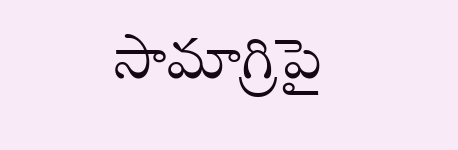సామాగ్రిపై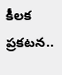కీలక ప్రకటన..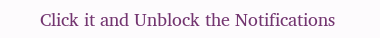Click it and Unblock the Notifications